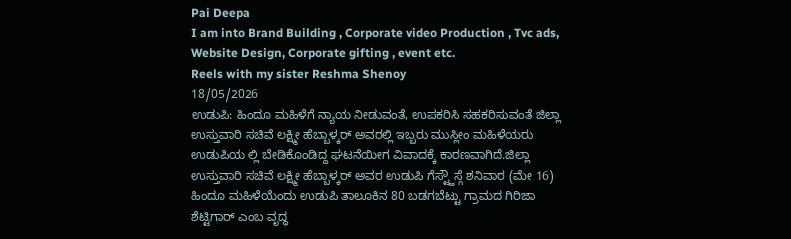Pai Deepa
I am into Brand Building , Corporate video Production , Tvc ads, Website Design, Corporate gifting , event etc.
Reels with my sister Reshma Shenoy
18/05/2026
ಉಡುಪಿ: ಹಿಂದೂ ಮಹಿಳೆಗೆ ನ್ಯಾಯ ನೀಡುವಂತೆ, ಉಪಕರಿಸಿ ಸಹಕರಿಸುವಂತೆ ಜಿಲ್ಲಾ ಉಸ್ತುವಾರಿ ಸಚಿವೆ ಲಕ್ಷ್ಮೀ ಹೆಬ್ಬಾಳ್ಕರ್ ಅವರಲ್ಲಿ ಇಬ್ಬರು ಮುಸ್ಲೀಂ ಮಹಿಳೆಯರು ಉಡುಪಿಯ ಲ್ಲಿ ಬೇಡಿಕೊಂಡಿದ್ದ ಘಟನೆಯೀಗ ವಿವಾದಕ್ಕೆ ಕಾರಣವಾಗಿದೆ.ಜಿಲ್ಲಾ ಉಸ್ತುವಾರಿ ಸಚಿವೆ ಲಕ್ಷ್ಮೀ ಹೆಬ್ಬಾಳ್ಕರ್ ಅವರ ಉಡುಪಿ ಗೆಸ್ಟ್ಹೌಸ್ಗೆ ಶನಿವಾರ (ಮೇ 16) ಹಿಂದೂ ಮಹಿಳೆಯೆಂದು ಉಡುಪಿ ತಾಲೂಕಿನ 80 ಬಡಗಬೆಟ್ಟು ಗ್ರಾಮದ ಗಿರಿಜಾ ಶೆಟ್ಟಿಗಾರ್ ಎಂಬ ವೃದ್ಧ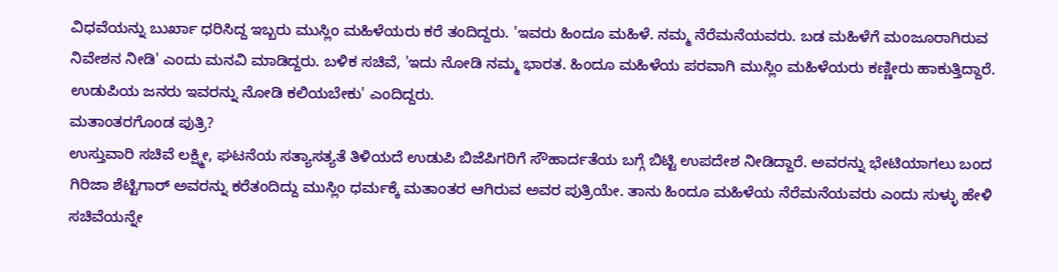ವಿಧವೆಯನ್ನು ಬುರ್ಖಾ ಧರಿಸಿದ್ದ ಇಬ್ಬರು ಮುಸ್ಲಿಂ ಮಹಿಳೆಯರು ಕರೆ ತಂದಿದ್ದರು. 'ಇವರು ಹಿಂದೂ ಮಹಿಳೆ. ನಮ್ಮ ನೆರೆಮನೆಯವರು. ಬಡ ಮಹಿಳೆಗೆ ಮಂಜೂರಾಗಿರುವ ನಿವೇಶನ ನೀಡಿ' ಎಂದು ಮನವಿ ಮಾಡಿದ್ದರು. ಬಳಿಕ ಸಚಿವೆ, 'ಇದು ನೋಡಿ ನಮ್ಮ ಭಾರತ. ಹಿಂದೂ ಮಹಿಳೆಯ ಪರವಾಗಿ ಮುಸ್ಲಿಂ ಮಹಿಳೆಯರು ಕಣ್ಣೀರು ಹಾಕುತ್ತಿದ್ದಾರೆ. ಉಡುಪಿಯ ಜನರು ಇವರನ್ನು ನೋಡಿ ಕಲಿಯಬೇಕು' ಎಂದಿದ್ದರು.
ಮತಾಂತರಗೊಂಡ ಪುತ್ರಿ?
ಉಸ್ತುವಾರಿ ಸಚಿವೆ ಲಕ್ಷ್ಮೀ, ಘಟನೆಯ ಸತ್ಯಾಸತ್ಯತೆ ತಿಳಿಯದೆ ಉಡುಪಿ ಬಿಜೆಪಿಗರಿಗೆ ಸೌಹಾರ್ದತೆಯ ಬಗ್ಗೆ ಬಿಟ್ಟಿ ಉಪದೇಶ ನೀಡಿದ್ದಾರೆ. ಅವರನ್ನು ಭೇಟಿಯಾಗಲು ಬಂದ ಗಿರಿಜಾ ಶೆಟ್ಟಿಗಾರ್ ಅವರನ್ನು ಕರೆತಂದಿದ್ದು ಮುಸ್ಲಿಂ ಧರ್ಮಕ್ಕೆ ಮತಾಂತರ ಆಗಿರುವ ಅವರ ಪುತ್ರಿಯೇ. ತಾನು ಹಿಂದೂ ಮಹಿಳೆಯ ನೆರೆಮನೆಯವರು ಎಂದು ಸುಳ್ಳು ಹೇಳಿ ಸಚಿವೆಯನ್ನೇ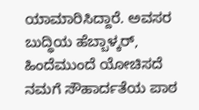ಯಾಮಾರಿಸಿದ್ದಾರೆ. ಅವಸರ ಬುದ್ಧಿಯ ಹೆಬ್ಬಾಳ್ಕರ್, ಹಿಂದೆಮುಂದೆ ಯೋಚಿಸದೆ ನಮಗೆ ಸೌಹಾರ್ದತೆಯ ಪಾಠ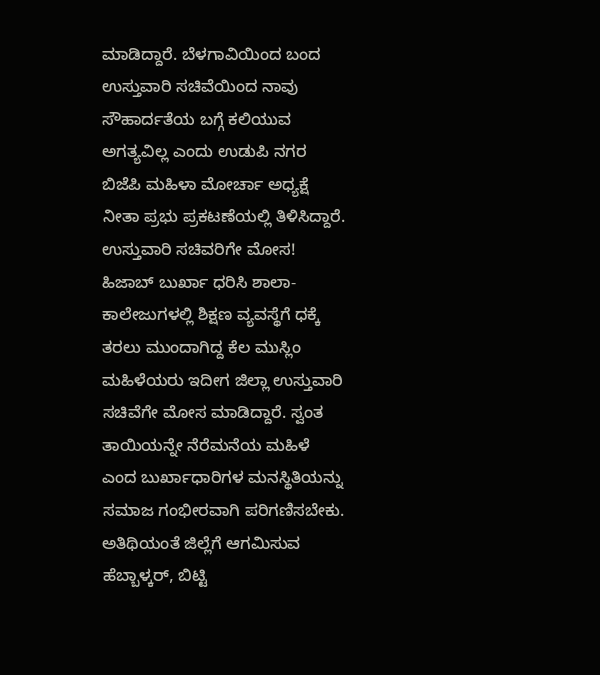ಮಾಡಿದ್ದಾರೆ. ಬೆಳಗಾವಿಯಿಂದ ಬಂದ ಉಸ್ತುವಾರಿ ಸಚಿವೆಯಿಂದ ನಾವು ಸೌಹಾರ್ದತೆಯ ಬಗ್ಗೆ ಕಲಿಯುವ ಅಗತ್ಯವಿಲ್ಲ ಎಂದು ಉಡುಪಿ ನಗರ ಬಿಜೆಪಿ ಮಹಿಳಾ ಮೋರ್ಚಾ ಅಧ್ಯಕ್ಷೆ ನೀತಾ ಪ್ರಭು ಪ್ರಕಟಣೆಯಲ್ಲಿ ತಿಳಿಸಿದ್ದಾರೆ.
ಉಸ್ತುವಾರಿ ಸಚಿವರಿಗೇ ಮೋಸ!
ಹಿಜಾಬ್ ಬುರ್ಖಾ ಧರಿಸಿ ಶಾಲಾ-ಕಾಲೇಜುಗಳಲ್ಲಿ ಶಿಕ್ಷಣ ವ್ಯವಸ್ಥೆಗೆ ಧಕ್ಕೆ ತರಲು ಮುಂದಾಗಿದ್ದ ಕೆಲ ಮುಸ್ಲಿಂ ಮಹಿಳೆಯರು ಇದೀಗ ಜಿಲ್ಲಾ ಉಸ್ತುವಾರಿ ಸಚಿವೆಗೇ ಮೋಸ ಮಾಡಿದ್ದಾರೆ. ಸ್ವಂತ ತಾಯಿಯನ್ನೇ ನೆರೆಮನೆಯ ಮಹಿಳೆ ಎಂದ ಬುರ್ಖಾಧಾರಿಗಳ ಮನಸ್ಥಿತಿಯನ್ನು ಸಮಾಜ ಗಂಭೀರವಾಗಿ ಪರಿಗಣಿಸಬೇಕು. ಅತಿಥಿಯಂತೆ ಜಿಲ್ಲೆಗೆ ಆಗಮಿಸುವ ಹೆಬ್ಬಾಳ್ಕರ್, ಬಿಟ್ಟಿ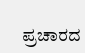ಪ್ರಚಾರದ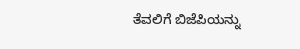ತೆವಲಿಗೆ ಬಿಜೆಪಿಯನ್ನು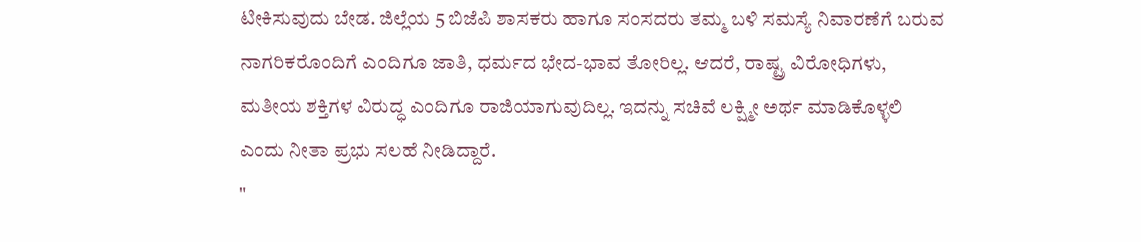ಟೀಕಿಸುವುದು ಬೇಡ. ಜಿಲ್ಲೆಯ 5 ಬಿಜೆಪಿ ಶಾಸಕರು ಹಾಗೂ ಸಂಸದರು ತಮ್ಮ ಬಳಿ ಸಮಸ್ಯೆ ನಿವಾರಣೆಗೆ ಬರುವ ನಾಗರಿಕರೊಂದಿಗೆ ಎಂದಿಗೂ ಜಾತಿ, ಧರ್ಮದ ಭೇದ-ಭಾವ ತೋರಿಲ್ಲ. ಆದರೆ, ರಾಷ್ಟ್ರ ವಿರೋಧಿಗಳು, ಮತೀಯ ಶಕ್ತಿಗಳ ವಿರುದ್ಧ ಎಂದಿಗೂ ರಾಜಿಯಾಗುವುದಿಲ್ಲ. ಇದನ್ನು ಸಚಿವೆ ಲಕ್ಷ್ಮೀ ಅರ್ಥ ಮಾಡಿಕೊಳ್ಳಲಿ ಎಂದು ನೀತಾ ಪ್ರಭು ಸಲಹೆ ನೀಡಿದ್ದಾರೆ.
"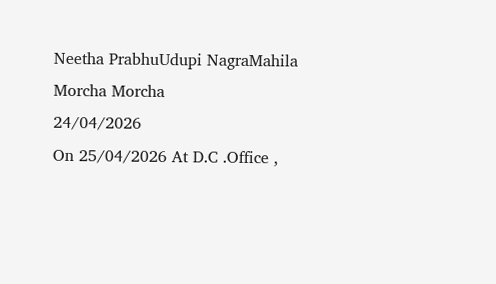Neetha PrabhuUdupi NagraMahila Morcha Morcha
24/04/2026
On 25/04/2026 At D.C .Office ,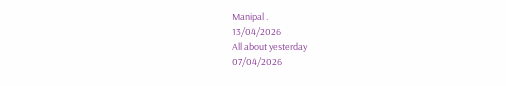Manipal .
13/04/2026
All about yesterday
07/04/2026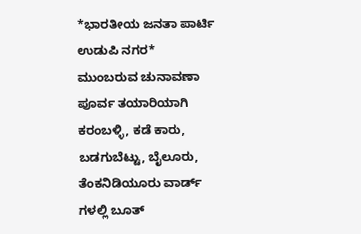*ಭಾರತೀಯ ಜನತಾ ಪಾರ್ಟಿ ಉಡುಪಿ ನಗರ*
ಮುಂಬರುವ ಚುನಾವಣಾ ಪೂರ್ವ ತಯಾರಿಯಾಗಿ ಕರಂಬಳ್ಳಿ, ಕಡೆ ಕಾರು, ಬಡಗುಬೆಟ್ಟು, ಬೈಲೂರು, ತೆಂಕನಿಡಿಯೂರು ವಾರ್ಡ್ ಗಳಲ್ಲಿ ಬೂತ್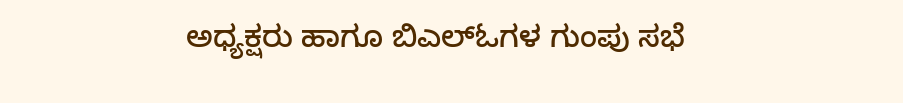ಅಧ್ಯಕ್ಷರು ಹಾಗೂ ಬಿಎಲ್ಓಗಳ ಗುಂಪು ಸಭೆ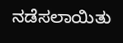ನಡೆಸಲಾಯಿತು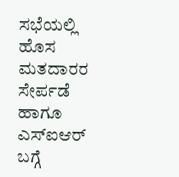ಸಭೆಯಲ್ಲಿ ಹೊಸ ಮತದಾರರ ಸೇರ್ಪಡೆ ಹಾಗೂ ಎಸ್ಐಆರ್ ಬಗ್ಗೆ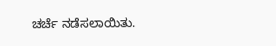ಚರ್ಚೆ ನಡೆಸಲಾಯಿತು.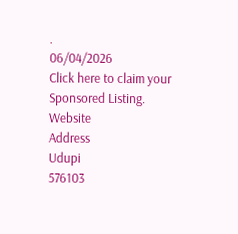.
06/04/2026
Click here to claim your Sponsored Listing.
Website
Address
Udupi
576103